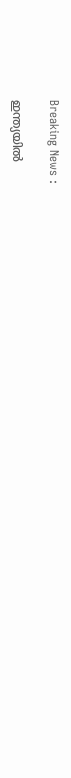Breaking News :

ഇന്ത്യയില്‍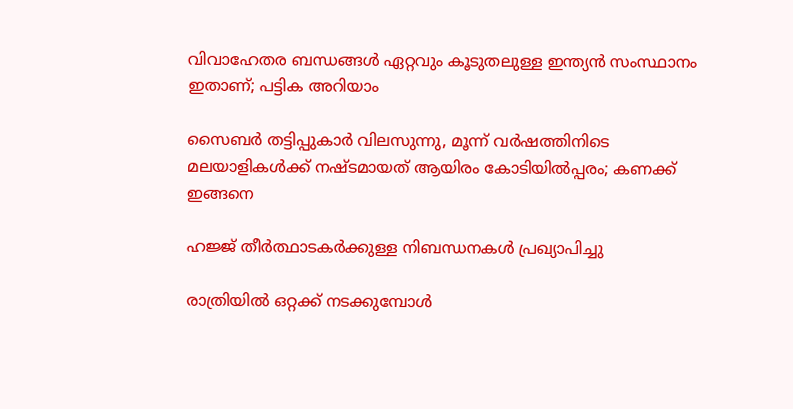വിവാഹേതര ബന്ധങ്ങള്‍ ഏറ്റവും കൂടുതലുള്ള ഇന്ത്യന്‍ സംസ്ഥാനം ഇതാണ്; പട്ടിക അറിയാം

സൈബര്‍ തട്ടിപ്പുകാര്‍ വിലസുന്നു, മൂന്ന് വര്‍ഷത്തിനിടെ മലയാളികള്‍ക്ക് നഷ്ടമായത് ആയിരം കോടിയില്‍പ്പരം; കണക്ക് ഇങ്ങനെ

ഹജ്ജ് തീർത്ഥാടകർക്കുള്ള നിബന്ധനകൾ പ്രഖ്യാപിച്ചു

രാത്രിയിൽ ഒറ്റക്ക് നടക്കുമ്പോൾ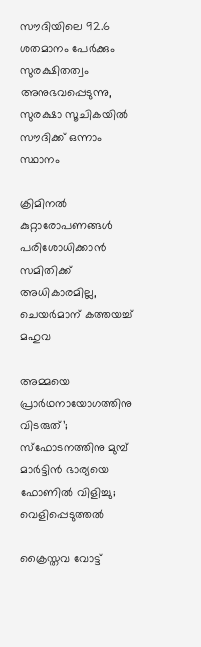സൗദിയിലെ 92.6 ശതമാനം പേർക്കും സുരക്ഷിതത്വം അനുഭവപ്പെടുന്നു, സുരക്ഷാ സൂചികയിൽ സൗദിക്ക് ഒന്നാം സ്ഥാനം

ക്രിമിനല്‍ കുറ്റാരോപണങ്ങള്‍ പരിശോധിക്കാന്‍ സമിതിക്ക്‌ അധികാരമില്ല, ചെയര്‍മാന്‌ കത്തയച്ച് മഹുവ

അമ്മയെ പ്രാര്‍ഥനായോഗത്തിനു വിടരുത്’; സ്‌ഫോടനത്തിനു മുമ്പ് മാര്‍ട്ടിന്‍ ഭാര്യയെ ഫോണില്‍ വിളിച്ചു; വെളിപ്പെടുത്തല്‍

ക്രൈസ്തവ വോട്ട്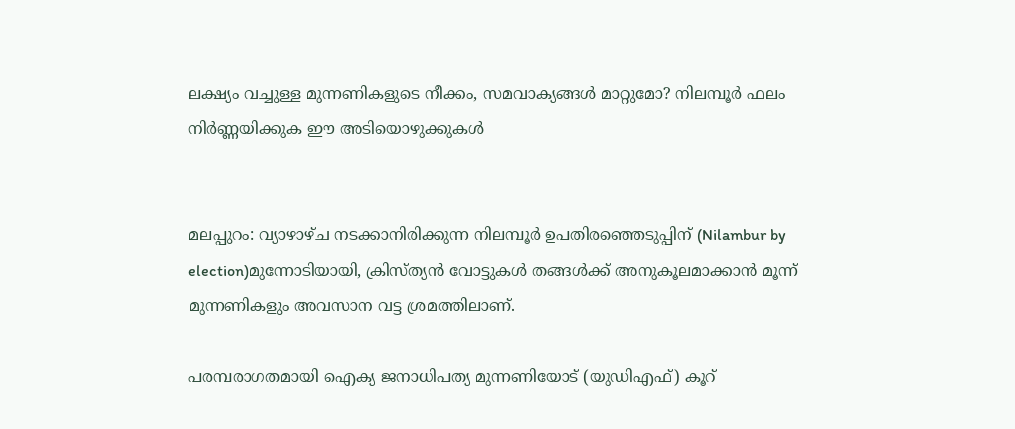ലക്ഷ്യം വച്ചുള്ള മുന്നണികളുടെ നീക്കം, സമവാക്യങ്ങൾ മാറ്റുമോ? നിലമ്പൂർ ഫലം നിർണ്ണയിക്കുക ഈ അടിയൊഴുക്കുകൾ


മലപ്പുറം: വ്യാഴാഴ്ച നടക്കാനിരിക്കുന്ന നിലമ്പൂർ ഉപതിരഞ്ഞെടുപ്പിന് (Nilambur by election)മുന്നോടിയായി, ക്രിസ്ത്യൻ വോട്ടുകൾ തങ്ങൾക്ക് അനുകൂലമാക്കാൻ മൂന്ന് മുന്നണികളും അവസാന വട്ട ശ്രമത്തിലാണ്.

പരമ്പരാഗതമായി ഐക്യ ജനാധിപത്യ മുന്നണിയോട് (യുഡിഎഫ്) കൂറ്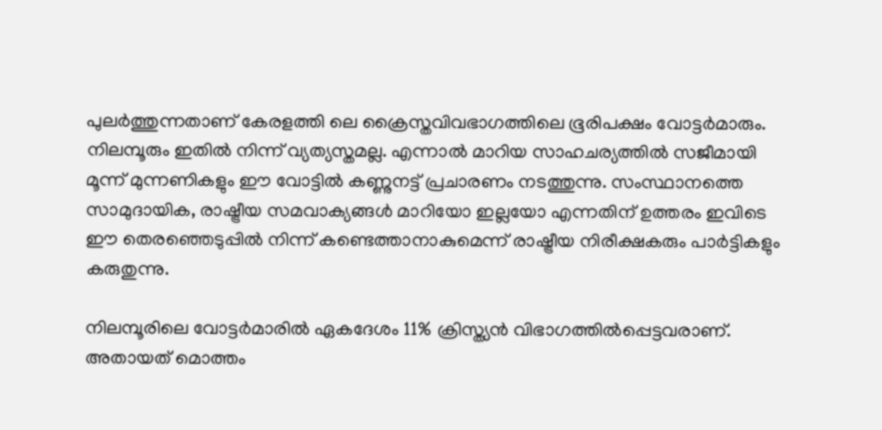പുലർത്തുന്നതാണ് കേരളത്തി ലെ ക്രൈസ്തവിവഭാഗത്തിലെ ഭൂരിപക്ഷം വോട്ടർമാരും. നിലമ്പൂരും ഇതിൽ നിന്ന് വ്യത്യസ്തമല്ല. എന്നാൽ മാറിയ സാഹചര്യത്തിൽ സജീമായി മൂന്ന് മുന്നണികളും ഈ വോട്ടിൽ കണ്ണുനട്ട് പ്രചാരണം നടത്തുന്നു. സംസ്ഥാനത്തെ സാമുദായിക, രാഷ്ട്രീയ സമവാക്യങ്ങൾ മാറിയോ ഇല്ലയോ എന്നതിന് ഉത്തരം ഇവിടെ ഈ തെരഞ്ഞെടുപ്പിൽ നിന്ന് കണ്ടെത്താനാകുമെന്ന് രാഷ്ട്രീയ നിരീക്ഷകരും പാർട്ടികളും കരുതുന്നു.

നിലമ്പൂരിലെ വോട്ടർമാരിൽ ഏകദേശം 11% ക്രിസ്ത്യൻ വിഭാഗത്തിൽപ്പെട്ടവരാണ്. അതായത് മൊത്തം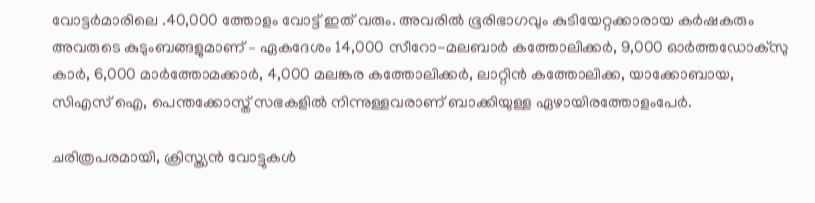വോട്ടർമാരിലെ .40,000 ത്തോളം വോട്ട് ഇത് വരും. അവരിൽ ഭൂരിഭാഗവും കുടിയേറ്റക്കാരായ കർഷകരും അവരുടെ കുടുംബങ്ങളുമാണ് – ഏകദേശം 14,000 സീറോ-മലബാർ കത്തോലിക്കർ, 9,000 ഓർത്തഡോക്സു കാർ, 6,000 മാർത്തോമക്കാർ, 4,000 മലങ്കര കത്തോലിക്കർ, ലാറ്റിൻ കത്തോലിക്ക, യാക്കോബായ, സി‌എസ്‌ ഐ, പെന്തക്കോസ്ത് സഭകളിൽ നിന്നുള്ളവരാണ് ബാക്കിയുള്ള ഏഴായിരത്തോളംപേർ.

ചരിത്രപരമായി, ക്രിസ്ത്യൻ വോട്ടുകൾ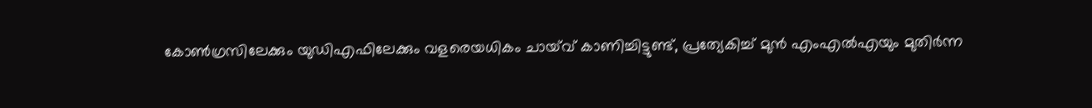കോൺഗ്രസിലേക്കും യുഡിഎഫിലേക്കും വളരെയധികം ചായ്‌വ് കാണിച്ചിട്ടുണ്ട്, പ്രത്യേകിച്ച് മുൻ എംഎൽഎയും മുതിർന്ന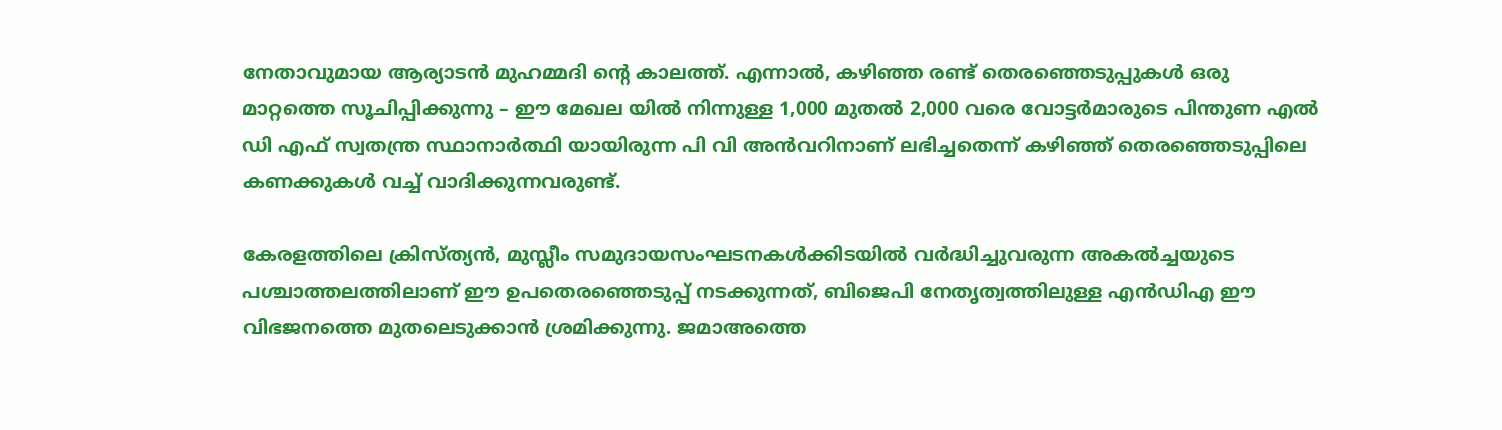നേതാവുമായ ആര്യാടൻ മുഹമ്മദി ന്റെ കാലത്ത്. എന്നാൽ, കഴിഞ്ഞ രണ്ട് തെരഞ്ഞെടുപ്പുകൾ ഒരു മാറ്റത്തെ സൂചിപ്പിക്കുന്നു – ഈ മേഖല യിൽ നിന്നുള്ള 1,000 മുതൽ 2,000 വരെ വോട്ടർമാരുടെ പിന്തുണ എൽ ഡി എഫ് സ്വതന്ത്ര സ്ഥാനാർത്ഥി യായിരുന്ന പി വി അൻവറിനാണ് ലഭിച്ചതെന്ന് കഴിഞ്ഞ് തെരഞ്ഞെടുപ്പിലെ കണക്കുകൾ വച്ച് വാദിക്കുന്നവരുണ്ട്.

കേരളത്തിലെ ക്രിസ്ത്യൻ, മുസ്ലീം സമുദായസംഘടനകൾക്കിടയിൽ വർദ്ധിച്ചുവരുന്ന അകൽച്ചയുടെ പശ്ചാത്തലത്തിലാണ് ഈ ഉപതെരഞ്ഞെടുപ്പ് നടക്കുന്നത്, ബിജെപി നേതൃത്വത്തിലുള്ള എൻഡിഎ ഈ വിഭജനത്തെ മുതലെടുക്കാൻ ശ്രമിക്കുന്നു. ജമാഅത്തെ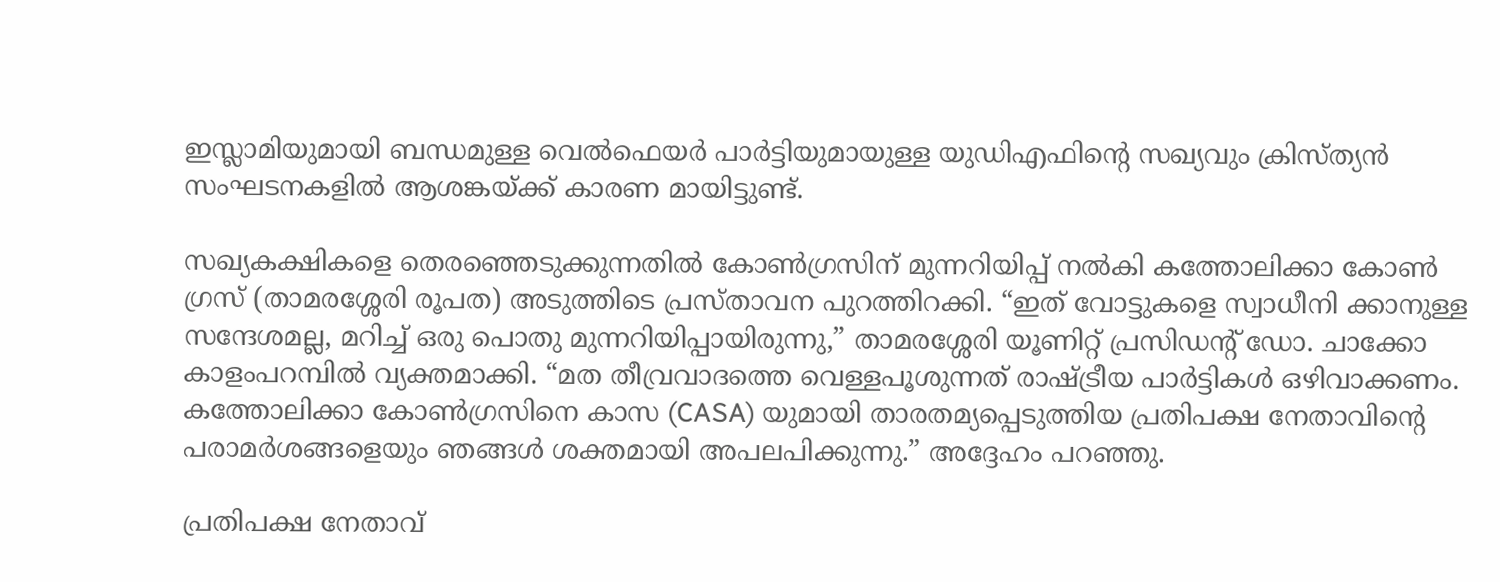ഇസ്ലാമിയുമായി ബന്ധമുള്ള വെൽഫെയർ പാർട്ടിയുമായുള്ള യുഡിഎഫിന്റെ സഖ്യവും ക്രിസ്ത്യൻ സംഘടനകളിൽ ആശങ്കയ്ക്ക് കാരണ മായിട്ടുണ്ട്.

സഖ്യകക്ഷികളെ തെരഞ്ഞെടുക്കുന്നതിൽ കോൺഗ്രസിന് മുന്നറിയിപ്പ് നൽകി കത്തോലിക്കാ കോൺ ഗ്രസ് (താമരശ്ശേരി രൂപത) അടുത്തിടെ പ്രസ്താവന പുറത്തിറക്കി. “ഇത് വോട്ടുകളെ സ്വാധീനി ക്കാനുള്ള സന്ദേശമല്ല, മറിച്ച് ഒരു പൊതു മുന്നറിയിപ്പായിരുന്നു,” താമരശ്ശേരി യൂണിറ്റ് പ്രസിഡന്റ് ഡോ. ചാക്കോ കാളംപറമ്പിൽ വ്യക്തമാക്കി. “മത തീവ്രവാദത്തെ വെള്ളപൂശുന്നത് രാഷ്ട്രീയ പാർട്ടികൾ ഒഴിവാക്കണം. കത്തോലിക്കാ കോൺഗ്രസിനെ കാസ (CASA) യുമായി താരതമ്യപ്പെടുത്തിയ പ്രതിപക്ഷ നേതാവിന്റെ പരാമർശങ്ങളെയും ഞങ്ങൾ ശക്തമായി അപലപിക്കുന്നു.” അദ്ദേഹം പറഞ്ഞു.

പ്രതിപക്ഷ നേതാവ്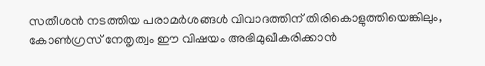സതീശൻ നടത്തിയ പരാമർശങ്ങൾ വിവാദത്തിന് തിരികൊളുത്തിയെങ്കിലും, കോൺഗ്രസ് നേതൃത്വം ഈ വിഷയം അഭിമുഖീകരിക്കാൻ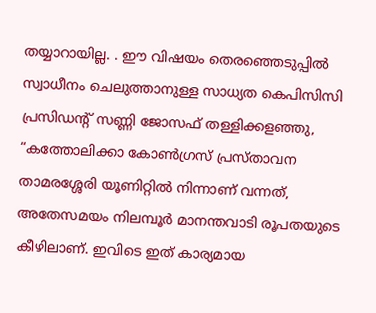തയ്യാറായില്ല. . ഈ വിഷയം തെരഞ്ഞെടുപ്പിൽ സ്വാധീനം ചെലുത്താനുള്ള സാധ്യത കെപിസിസി പ്രസിഡന്റ് സണ്ണി ജോസഫ് തള്ളിക്കളഞ്ഞു, “കത്തോലിക്കാ കോൺഗ്രസ് പ്രസ്താവന താമരശ്ശേരി യൂണിറ്റിൽ നിന്നാണ് വന്നത്, അതേസമയം നിലമ്പൂർ മാനന്തവാടി രൂപതയുടെ കീഴിലാണ്. ഇവിടെ ഇത് കാര്യമായ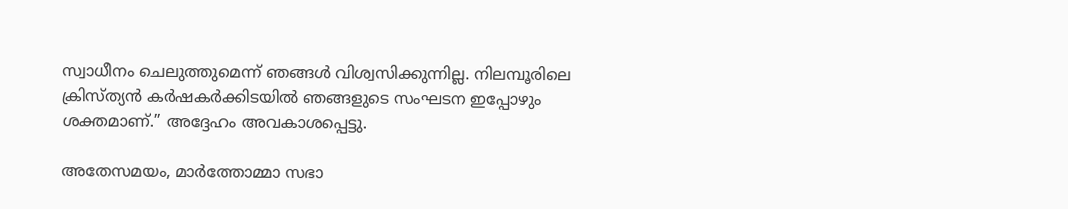സ്വാധീനം ചെലുത്തുമെന്ന് ഞങ്ങൾ വിശ്വസിക്കുന്നില്ല. നിലമ്പൂരിലെ ക്രിസ്ത്യൻ കർഷകർക്കിടയിൽ ഞങ്ങളുടെ സംഘടന ഇപ്പോഴും ശക്തമാണ്.” അദ്ദേഹം അവകാശപ്പെട്ടു.

അതേസമയം, മാർത്തോമ്മാ സഭാ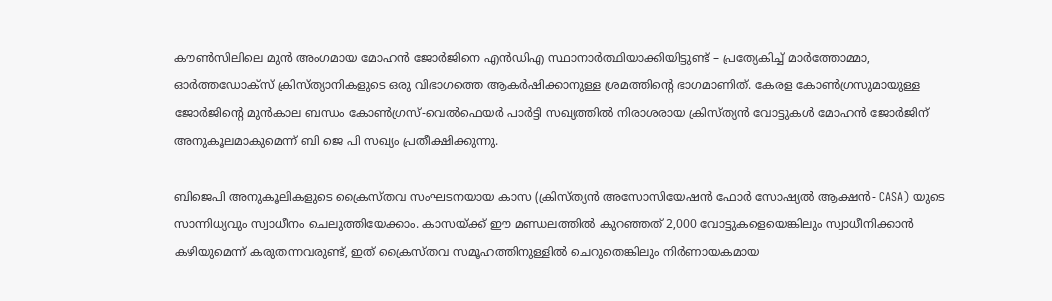കൗൺസിലിലെ മുൻ അംഗമായ മോഹൻ ജോർജിനെ എൻഡിഎ സ്ഥാനാർത്ഥിയാക്കിയിട്ടുണ്ട് – പ്രത്യേകിച്ച് മാർത്തോമ്മാ, ഓർത്തഡോക്സ് ക്രിസ്ത്യാനികളുടെ ഒരു വിഭാഗത്തെ ആകർഷിക്കാനുള്ള ശ്രമത്തിന്റെ ഭാഗമാണിത്. കേരള കോൺഗ്രസുമായുള്ള ജോർജിന്റെ മുൻകാല ബന്ധം കോൺഗ്രസ്-വെൽഫെയർ പാർട്ടി സഖ്യത്തിൽ നിരാശരായ ക്രിസ്ത്യൻ വോട്ടുകൾ മോഹൻ ജോർജിന് അനുകൂലമാകുമെന്ന് ബി ജെ പി സഖ്യം പ്രതീക്ഷിക്കുന്നു.

ബിജെപി അനുകൂലികളുടെ ക്രൈസ്തവ സംഘടനയായ കാസ (ക്രിസ്ത്യൻ അസോസിയേഷൻ ഫോർ സോഷ്യൽ ആക്ഷൻ- CASA) യുടെ സാന്നിധ്യവും സ്വാധീനം ചെലുത്തിയേക്കാം. കാസയ്ക്ക് ഈ മണ്ഡലത്തിൽ കുറഞ്ഞത് 2,000 വോട്ടുകളെയെങ്കിലും സ്വാധീനിക്കാൻ കഴിയുമെന്ന് കരുതന്നവരുണ്ട്, ഇത് ക്രൈസ്തവ സമൂഹത്തിനുള്ളിൽ ചെറുതെങ്കിലും നിർണായകമായ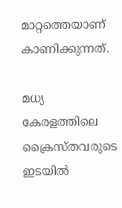മാറ്റത്തെയാണ് കാണിക്കുന്നത്.

മധ്യ കേരളത്തിലെ ക്രൈസ്തവരുടെ ഇടയിൽ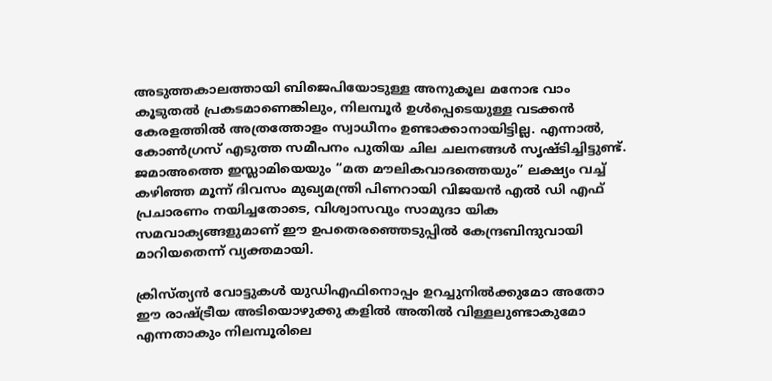അടുത്തകാലത്തായി ബിജെപിയോടുള്ള അനുകൂല മനോഭ വാം കൂടുതൽ പ്രകടമാണെങ്കിലും, നിലമ്പൂർ ഉൾപ്പെടെയുള്ള വടക്കൻ കേരളത്തിൽ അത്രത്തോളം സ്വാധീനം ഉണ്ടാക്കാനായിട്ടില്ല. എന്നാൽ, കോൺഗ്രസ് എടുത്ത സമീപനം പുതിയ ചില ചലനങ്ങൾ സൃഷ്ടിച്ചിട്ടുണ്ട്. ജമാഅത്തെ ഇസ്ലാമിയെയും “മത മൗലികവാദത്തെയും” ലക്ഷ്യം വച്ച് കഴിഞ്ഞ മൂന്ന് ദിവസം മുഖ്യമന്ത്രി പിണറായി വിജയൻ എൽ ഡി എഫ് പ്രചാരണം നയിച്ചതോടെ, വിശ്വാസവും സാമുദാ യിക സമവാക്യങ്ങളുമാണ് ഈ ഉപതെരഞ്ഞെടുപ്പിൽ കേന്ദ്രബിന്ദുവായി മാറിയതെന്ന് വ്യക്തമായി.

ക്രിസ്ത്യൻ വോട്ടുകൾ യുഡിഎഫിനൊപ്പം ഉറച്ചുനിൽക്കുമോ അതോ ഈ രാഷ്ട്രീയ അടിയൊഴുക്കു കളിൽ അതിൽ വിള്ളലുണ്ടാകുമോ എന്നതാകും നിലമ്പൂരിലെ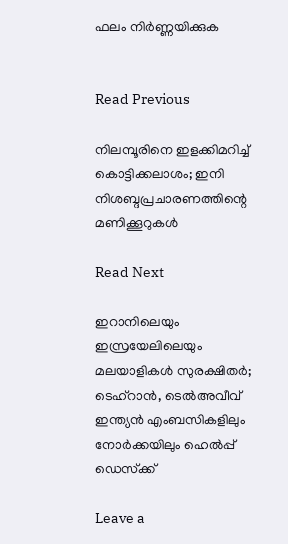ഫലം നിർണ്ണയിക്കുക


Read Previous

നിലമ്പൂരിനെ ഇളക്കിമറിച്ച് കൊട്ടിക്കലാശം; ഇനി നിശബ്ദപ്രചാരണത്തിന്റെ മണിക്കൂറുകള്‍

Read Next

ഇറാനിലെയും ഇസ്രയേലിലെയും മലയാളികള്‍ സുരക്ഷിതര്‍; ടെഹ്റാന്‍, ടെല്‍അവീവ് ഇന്ത്യന്‍ എംബസികളിലും നോര്‍ക്കയിലും ഹെല്‍പ്പ് ഡെസ്‌ക്ക്

Leave a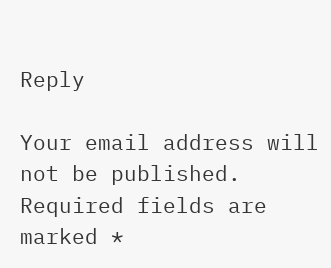Reply

Your email address will not be published. Required fields are marked *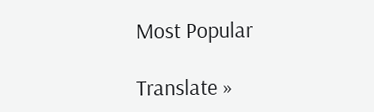Most Popular

Translate »